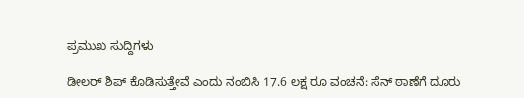ಪ್ರಮುಖ ಸುದ್ದಿಗಳು

ಡೀಲರ್ ಶಿಪ್ ಕೊಡಿಸುತ್ತೇವೆ ಎಂದು ನಂಬಿಸಿ 17.6 ಲಕ್ಷ ರೂ ವಂಚನೆ: ಸೆನ್ ಠಾಣೆಗೆ ದೂರು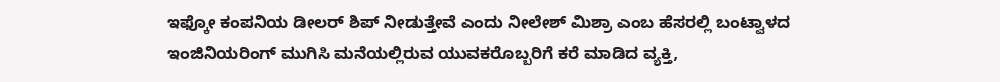ಇಫ್ಕೋ ಕಂಪನಿಯ ಡೀಲರ್ ಶಿಪ್ ನೀಡುತ್ತೇವೆ ಎಂದು ನೀಲೇಶ್ ಮಿಶ್ರಾ ಎಂಬ ಹೆಸರಲ್ಲಿ ಬಂಟ್ವಾಳದ ಇಂಜಿನಿಯರಿಂಗ್ ಮುಗಿಸಿ ಮನೆಯಲ್ಲಿರುವ ಯುವಕರೊಬ್ಬರಿಗೆ ಕರೆ ಮಾಡಿದ ವ್ಯಕ್ತಿ,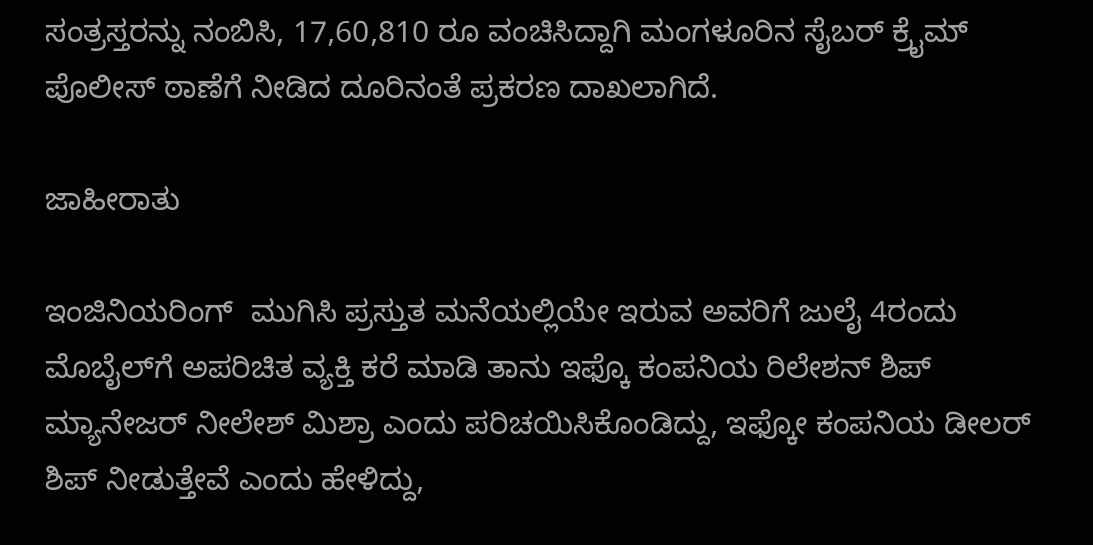ಸಂತ್ರಸ್ತರನ್ನು ನಂಬಿಸಿ, 17,60,810 ರೂ ವಂಚಿಸಿದ್ದಾಗಿ ಮಂಗಳೂರಿನ ಸೈಬರ್ ಕ್ರೈಮ್ ಪೊಲೀಸ್ ಠಾಣೆಗೆ ನೀಡಿದ ದೂರಿನಂತೆ ಪ್ರಕರಣ ದಾಖಲಾಗಿದೆ.

ಜಾಹೀರಾತು

ಇಂಜಿನಿಯರಿಂಗ್‌  ಮುಗಿಸಿ ಪ್ರಸ್ತುತ ಮನೆಯಲ್ಲಿಯೇ ಇರುವ ಅವರಿಗೆ ಜುಲೈ 4ರಂದು ಮೊಬೈಲ್‌ಗೆ ಅಪರಿಚಿತ ವ್ಯಕ್ತಿ ಕರೆ ಮಾಡಿ ತಾನು ಇಫ್ಕೊ ಕಂಪನಿಯ ರಿಲೇಶನ್ ಶಿಪ್ ಮ್ಯಾನೇಜರ್ ನೀಲೇಶ್ ಮಿಶ್ರಾ ಎಂದು ಪರಿಚಯಿಸಿಕೊಂಡಿದ್ದು, ಇಫ್ಕೋ ಕಂಪನಿಯ ಡೀಲರ್ ಶಿಪ್ ನೀಡುತ್ತೇವೆ ಎಂದು ಹೇಳಿದ್ದು,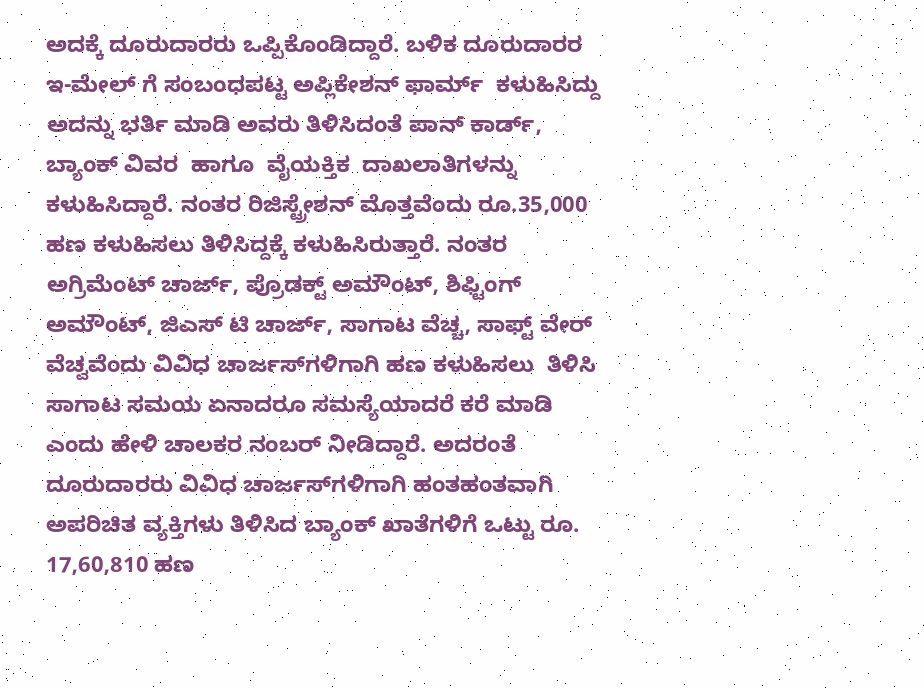ಅದಕ್ಕೆ ದೂರುದಾರರು ಒಪ್ಪಿಕೊಂಡಿದ್ದಾರೆ. ಬಳಿಕ ದೂರುದಾರರ ಇ-ಮೇಲ್‌ ಗೆ ಸಂಬಂಧಪಟ್ಟ ಅಪ್ಲಿಕೇಶನ್ ಫಾರ್ಮ್  ಕಳುಹಿಸಿದ್ದು ಅದನ್ನು ಭರ್ತಿ ಮಾಡಿ ಅವರು ತಿಳಿಸಿದಂತೆ ಪಾನ್‌ ಕಾರ್ಡ್‌, ಬ್ಯಾಂಕ್‌ ವಿವರ  ಹಾಗೂ  ವೈಯಕ್ತಿಕ  ದಾಖಲಾತಿಗಳನ್ನು ಕಳುಹಿಸಿದ್ದಾರೆ. ನಂತರ ರಿಜಿಸ್ಟ್ರೇಶನ್ ಮೊತ್ತವೆಂದು ರೂ.35,000 ಹಣ ಕಳುಹಿಸಲು ತಿಳಿಸಿದ್ದಕ್ಕೆ ಕಳುಹಿಸಿರುತ್ತಾರೆ. ನಂತರ ಅಗ್ರಿಮೆಂಟ್ ಚಾರ್ಜ್, ಪ್ರೊಡಕ್ಟ್ ಅಮೌಂಟ್, ಶಿಫ್ಟಿಂಗ್ ಅಮೌಂಟ್, ಜಿಎಸ್ ಟಿ ಚಾರ್ಜ್, ಸಾಗಾಟ ವೆಚ್ಚ, ಸಾಫ್ಟ್ ವೇರ್ ವೆಚ್ವವೆಂದು ವಿವಿಧ ಚಾರ್ಜಸ್‌ಗಳಿಗಾಗಿ ಹಣ ಕಳುಹಿಸಲು  ತಿಳಿಸಿ ಸಾಗಾಟ ಸಮಯ ಏನಾದರೂ ಸಮಸ್ಯೆಯಾದರೆ ಕರೆ ಮಾಡಿ ಎಂದು ಹೇಳಿ ಚಾಲಕರ ನಂಬರ್‌ ನೀಡಿದ್ದಾರೆ. ಅದರಂತೆ ದೂರುದಾರರು ವಿವಿಧ ಚಾರ್ಜಸ್‌ಗಳಿಗಾಗಿ ಹಂತಹಂತವಾಗಿ ಅಪರಿಚಿತ ವ್ಯಕ್ತಿಗಳು ತಿಳಿಸಿದ ಬ್ಯಾಂಕ್‌ ಖಾತೆಗಳಿಗೆ ಒಟ್ಟು ರೂ. 17,60,810 ಹಣ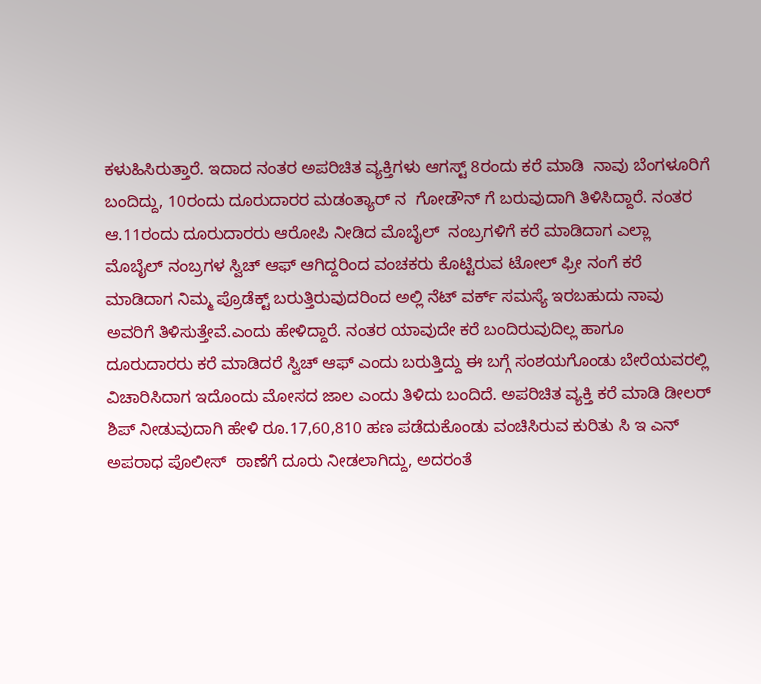ಕಳುಹಿಸಿರುತ್ತಾರೆ. ಇದಾದ ನಂತರ ಅಪರಿಚಿತ ವ್ಯಕ್ತಿಗಳು ಆಗಸ್ಟ್ 8ರಂದು ಕರೆ ಮಾಡಿ  ನಾವು ಬೆಂಗಳೂರಿಗೆ ಬಂದಿದ್ದು, 10ರಂದು ದೂರುದಾರರ ಮಡಂತ್ಯಾರ್‌ ನ  ಗೋಡೌನ್‌ ಗೆ ಬರುವುದಾಗಿ ತಿಳಿಸಿದ್ದಾರೆ. ನಂತರ ಆ.11ರಂದು ದೂರುದಾರರು ಆರೋಪಿ ನೀಡಿದ ಮೊಬೈಲ್‌  ನಂಬ್ರಗಳಿಗೆ ಕರೆ ಮಾಡಿದಾಗ ಎಲ್ಲಾ ಮೊಬೈಲ್‌ ನಂಬ್ರಗಳ ಸ್ವಿಚ್‌ ಆಫ್‌ ಆಗಿದ್ದರಿಂದ ವಂಚಕರು ಕೊಟ್ಟಿರುವ ಟೋಲ್ ಫ್ರೀ ನಂಗೆ ಕರೆ ಮಾಡಿದಾಗ ನಿಮ್ಮ ಪ್ರೊಡೆಕ್ಟ್‌ ಬರುತ್ತಿರುವುದರಿಂದ ಅಲ್ಲಿ ನೆಟ್‌ ವರ್ಕ್‌ ಸಮಸ್ಯೆ ಇರಬಹುದು ನಾವು ಅವರಿಗೆ ತಿಳಿಸುತ್ತೇವೆ.ಎಂದು ಹೇಳಿದ್ದಾರೆ. ನಂತರ ಯಾವುದೇ ಕರೆ ಬಂದಿರುವುದಿಲ್ಲ ಹಾಗೂ ದೂರುದಾರರು ಕರೆ ಮಾಡಿದರೆ ಸ್ವಿಚ್‌ ಆಫ್‌ ಎಂದು ಬರುತ್ತಿದ್ದು ಈ ಬಗ್ಗೆ ಸಂಶಯಗೊಂಡು ಬೇರೆಯವರಲ್ಲಿ ವಿಚಾರಿಸಿದಾಗ ಇದೊಂದು ಮೋಸದ ಜಾಲ ಎಂದು ತಿಳಿದು ಬಂದಿದೆ. ಅಪರಿಚಿತ ವ್ಯಕ್ತಿ ಕರೆ ಮಾಡಿ ಡೀಲರ್ ಶಿಪ್ ನೀಡುವುದಾಗಿ ಹೇಳಿ ರೂ.17,60,810 ಹಣ ಪಡೆದುಕೊಂಡು ವಂಚಿಸಿರುವ ಕುರಿತು ಸಿ ಇ ಎನ್‌ ಅಪರಾಧ ಪೊಲೀಸ್‌  ಠಾಣೆಗೆ ದೂರು ನೀಡಲಾಗಿದ್ದು, ಅದರಂತೆ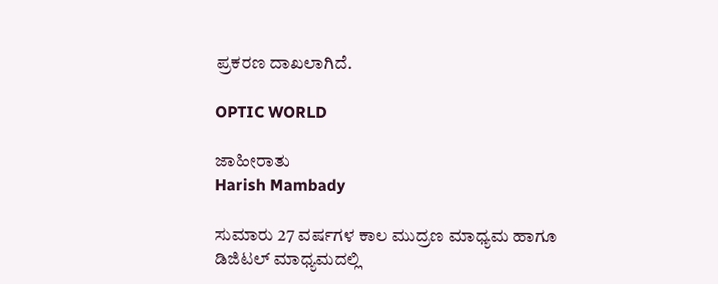ಪ್ರಕರಣ ದಾಖಲಾಗಿದೆ.

OPTIC WORLD

ಜಾಹೀರಾತು
Harish Mambady

ಸುಮಾರು 27 ವರ್ಷಗಳ ಕಾಲ ಮುದ್ರಣ ಮಾಧ್ಯಮ ಹಾಗೂ ಡಿಜಿಟಲ್ ಮಾಧ್ಯಮದಲ್ಲಿ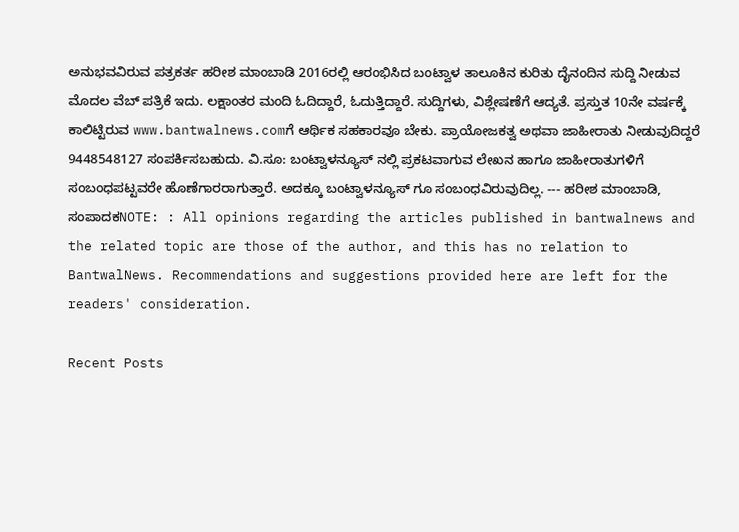ಅನುಭವವಿರುವ ಪತ್ರಕರ್ತ ಹರೀಶ ಮಾಂಬಾಡಿ 2016ರಲ್ಲಿ ಆರಂಭಿಸಿದ ಬಂಟ್ವಾಳ ತಾಲೂಕಿನ ಕುರಿತು ದೈನಂದಿನ ಸುದ್ದಿ ನೀಡುವ ಮೊದಲ ವೆಬ್ ಪತ್ರಿಕೆ ಇದು. ಲಕ್ಷಾಂತರ ಮಂದಿ ಓದಿದ್ದಾರೆ, ಓದುತ್ತಿದ್ದಾರೆ. ಸುದ್ದಿಗಳು, ವಿಶ್ಲೇಷಣೆಗೆ ಆದ್ಯತೆ. ಪ್ರಸ್ತುತ 10ನೇ ವರ್ಷಕ್ಕೆ ಕಾಲಿಟ್ಟಿರುವ www.bantwalnews.comಗೆ ಆರ್ಥಿಕ ಸಹಕಾರವೂ ಬೇಕು. ಪ್ರಾಯೋಜಕತ್ವ ಅಥವಾ ಜಾಹೀರಾತು ನೀಡುವುದಿದ್ದರೆ 9448548127 ಸಂಪರ್ಕಿಸಬಹುದು. ವಿ.ಸೂ: ಬಂಟ್ವಾಳನ್ಯೂಸ್ ನಲ್ಲಿ ಪ್ರಕಟವಾಗುವ ಲೇಖನ ಹಾಗೂ ಜಾಹೀರಾತುಗಳಿಗೆ ಸಂಬಂಧಪಟ್ಟವರೇ ಹೊಣೆಗಾರರಾಗುತ್ತಾರೆ. ಅದಕ್ಕೂ ಬಂಟ್ವಾಳನ್ಯೂಸ್ ಗೂ ಸಂಬಂಧವಿರುವುದಿಲ್ಲ. --- ಹರೀಶ ಮಾಂಬಾಡಿ, ಸಂಪಾದಕNOTE: : All opinions regarding the articles published in bantwalnews and the related topic are those of the author, and this has no relation to BantwalNews. Recommendations and suggestions provided here are left for the readers' consideration.

Recent Posts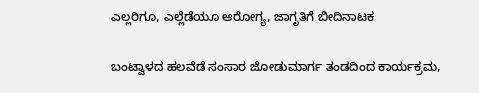ಎಲ್ಲರಿಗೂ, ಎಲ್ಲೆಡೆಯೂ ಆರೋಗ್ಯ, ಜಾಗೃತಿಗೆ ಬೀದಿನಾಟಕ

ಬಂಟ್ವಾಳದ ಹಲವೆಡೆ ಸಂಸಾರ ಜೋಡುಮಾರ್ಗ ತಂಡದಿಂದ ಕಾರ್ಯಕ್ರಮ,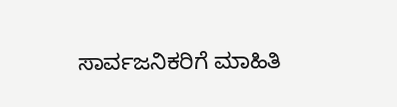ಸಾರ್ವಜನಿಕರಿಗೆ ಮಾಹಿತಿ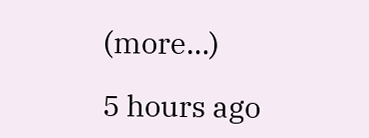(more…)

5 hours ago